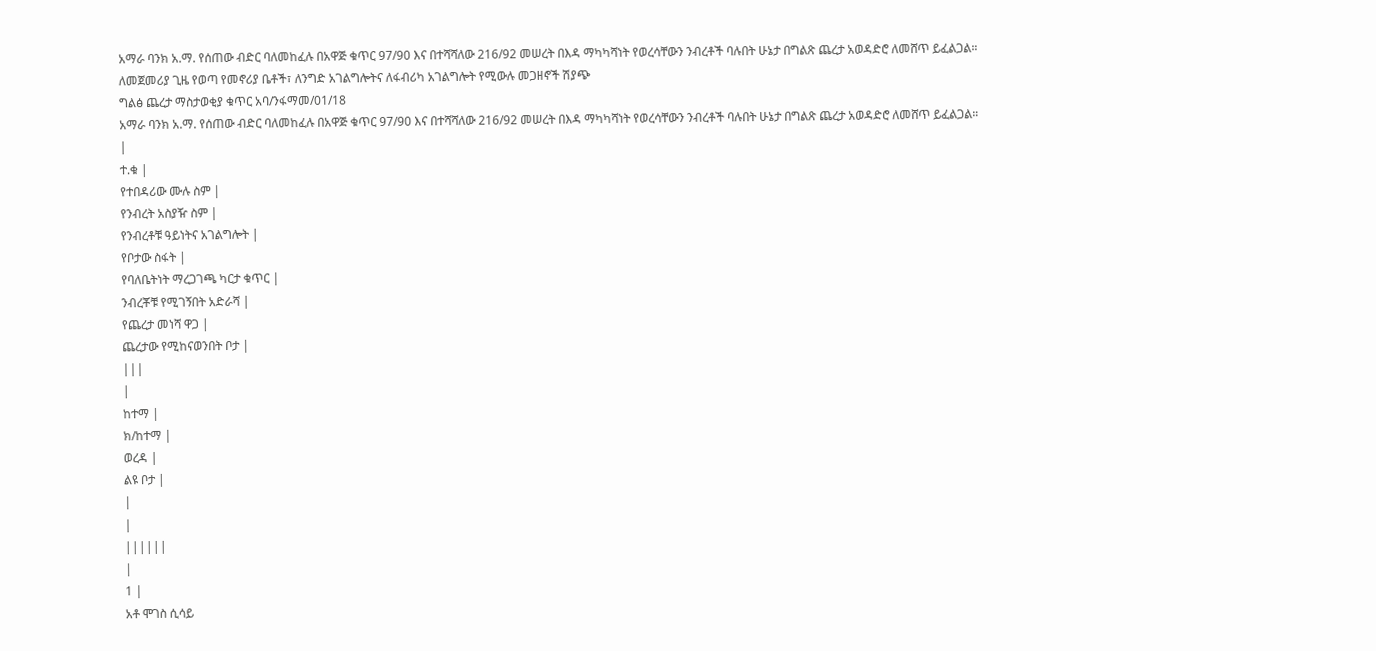አማራ ባንክ አ.ማ. የሰጠው ብድር ባለመከፈሉ በአዋጅ ቁጥር 97/90 እና በተሻሻለው 216/92 መሠረት በእዳ ማካካሻነት የወረሳቸውን ንብረቶች ባሉበት ሁኔታ በግልጽ ጨረታ አወዳድሮ ለመሸጥ ይፈልጋል።
ለመጀመሪያ ጊዜ የወጣ የመኖሪያ ቤቶች፣ ለንግድ አገልግሎትና ለፋብሪካ አገልግሎት የሚውሉ መጋዘኖች ሽያጭ
ግልፅ ጨረታ ማስታወቂያ ቁጥር አባ/ንፋማመ/01/18
አማራ ባንክ አ.ማ. የሰጠው ብድር ባለመከፈሉ በአዋጅ ቁጥር 97/90 እና በተሻሻለው 216/92 መሠረት በእዳ ማካካሻነት የወረሳቸውን ንብረቶች ባሉበት ሁኔታ በግልጽ ጨረታ አወዳድሮ ለመሸጥ ይፈልጋል።
|
ተ.ቁ |
የተበዳሪው ሙሉ ስም |
የንብረት አስያዥ ስም |
የንብረቶቹ ዓይነትና አገልግሎት |
የቦታው ስፋት |
የባለቤትነት ማረጋገጫ ካርታ ቁጥር |
ንብረቾቹ የሚገኝበት አድራሻ |
የጨረታ መነሻ ዋጋ |
ጨረታው የሚከናወንበት ቦታ |
|||
|
ከተማ |
ክ/ከተማ |
ወረዳ |
ልዩ ቦታ |
|
|
||||||
|
1 |
አቶ ሞገስ ሲሳይ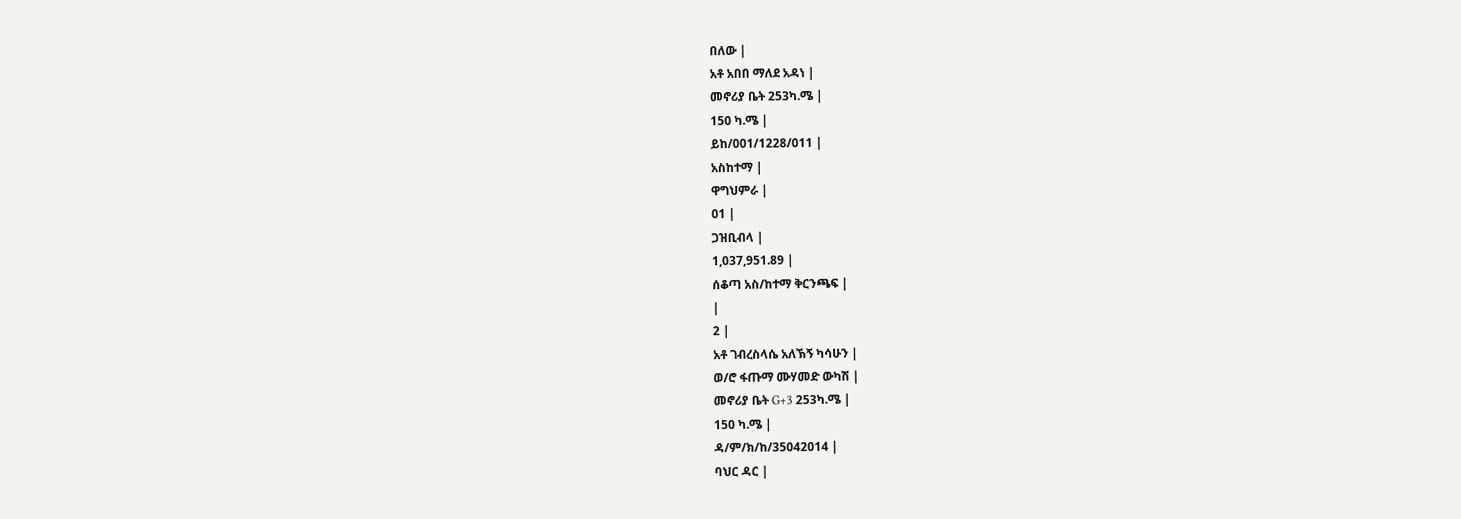በለው |
አቶ አበበ ማለደ አዳነ |
መኖሪያ ቤት 253ካ.ሜ |
150 ካ.ሜ |
ይከ/001/1228/011 |
አስከተማ |
ዋግህምራ |
01 |
ጋዝቢብላ |
1,037,951.89 |
ሰቆጣ አስ/ከተማ ቅርንጫፍ |
|
2 |
አቶ ገብረስላሴ አለኽኝ ካሳሁን |
ወ/ሮ ፋጡማ ሙሃመድ ውካሽ |
መኖሪያ ቤት G+3 253ካ.ሜ |
150 ካ.ሜ |
ዳ/ም/ክ/ከ/35042014 |
ባህር ዳር |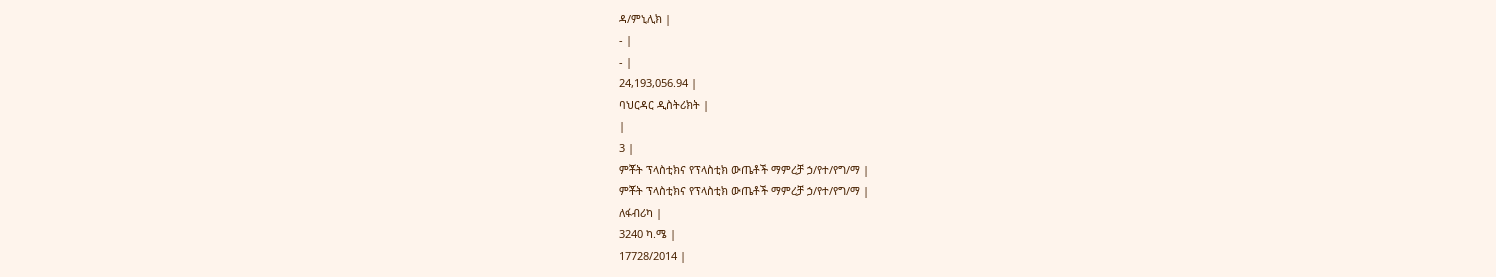ዳ/ምኒሊክ |
- |
- |
24,193,056.94 |
ባህርዳር ዲስትሪክት |
|
3 |
ምቾት ፕላስቲክና የፕላስቲክ ውጤቶች ማምረቻ ኃ/የተ/የግ/ማ |
ምቾት ፕላስቲክና የፕላስቲክ ውጤቶች ማምረቻ ኃ/የተ/የግ/ማ |
ለፋብሪካ |
3240 ካ.ሜ |
17728/2014 |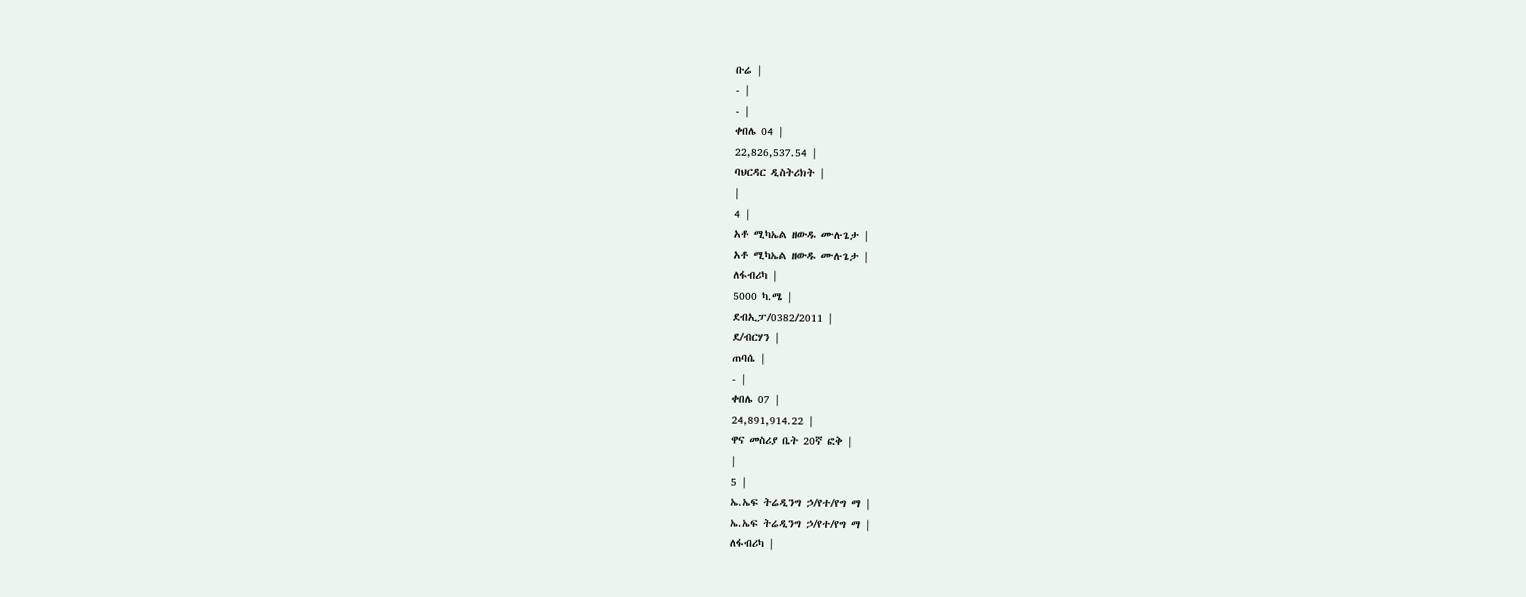ቡሬ |
- |
- |
ቀበሌ 04 |
22,826,537.54 |
ባህርዳር ዲስትሪክት |
|
4 |
አቶ ሚካኤል ዘውዱ ሙሉጌታ |
አቶ ሚካኤል ዘውዱ ሙሉጌታ |
ለፋብሪካ |
5000 ካ.ሜ |
ደብኢፓ/0382/2011 |
ደ/ብርሃን |
ጠባሴ |
- |
ቀበሌ 07 |
24,891,914.22 |
ዋና መስሪያ ቤት 20ኛ ፎቅ |
|
5 |
ኤ.ኤፍ ትሬዲንግ ኃ/የተ/የግ ማ |
ኤ.ኤፍ ትሬዲንግ ኃ/የተ/የግ ማ |
ለፋብሪካ |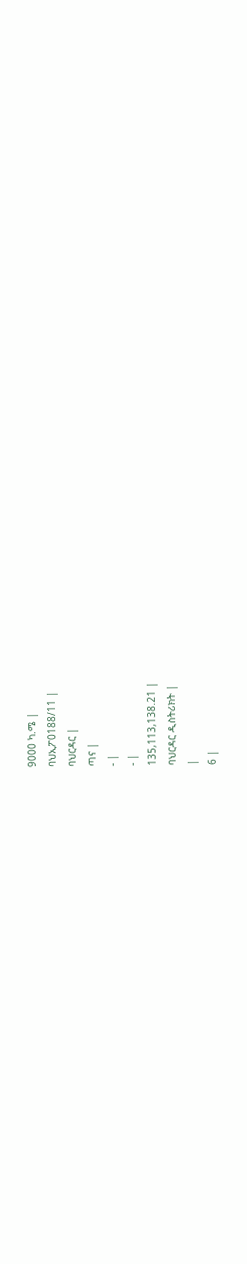9000 ካ.ሜ |
ባህኢፖ0188/11 |
ባህርዳር |
ጣና |
- |
- |
135,113,138.21 |
ባህርዳር ዲስትሪክት |
|
6 |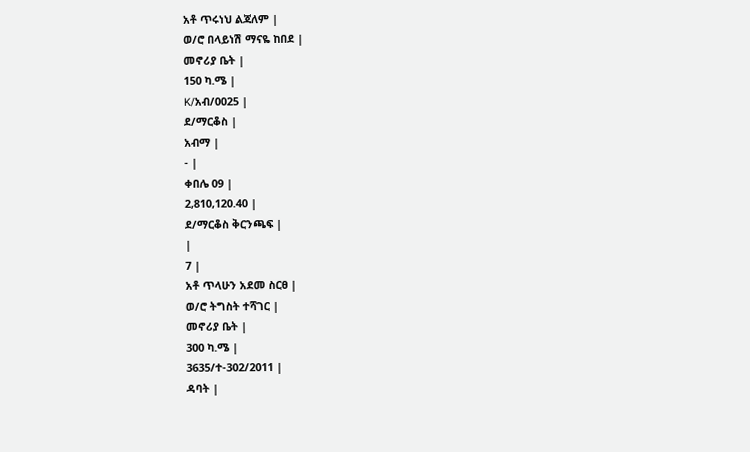አቶ ጥሩነህ ልጃለም |
ወ/ሮ በላይነሽ ማናዬ ከበደ |
መኖሪያ ቤት |
150 ካ.ሜ |
K/አብ/0025 |
ደ/ማርቆስ |
አብማ |
- |
ቀበሌ 09 |
2,810,120.40 |
ደ/ማርቆስ ቅርንጫፍ |
|
7 |
አቶ ጥላሁን አደመ ስርፀ |
ወ/ሮ ትግስት ተሻገር |
መኖሪያ ቤት |
300 ካ.ሜ |
3635/ተ-302/2011 |
ዳባት |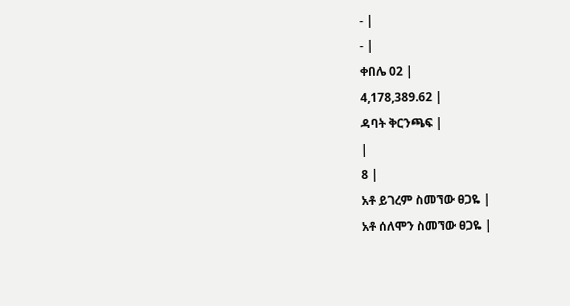- |
- |
ቀበሌ 02 |
4,178,389.62 |
ዳባት ቅርንጫፍ |
|
8 |
አቶ ይገረም ስመኘው ፀጋዬ |
አቶ ሰለሞን ስመኘው ፀጋዬ |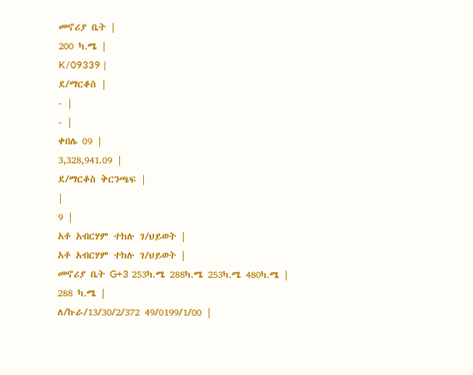መኖሪያ ቤት |
200 ካ.ሜ |
K/09339 |
ደ/ማርቆስ |
- |
- |
ቀበሌ 09 |
3,328,941.09 |
ደ/ማርቆስ ቅርንጫፍ |
|
9 |
አቶ አብርሃም ተክሉ ገ/ህይወት |
አቶ አብርሃም ተክሉ ገ/ህይወት |
መኖሪያ ቤት G+3 253ካ.ሜ 288ካ.ሜ 253ካ.ሜ 480ካ.ሜ |
288 ካ.ሜ |
ለ/ኩራ/13/30/2/372 49/0199/1/00 |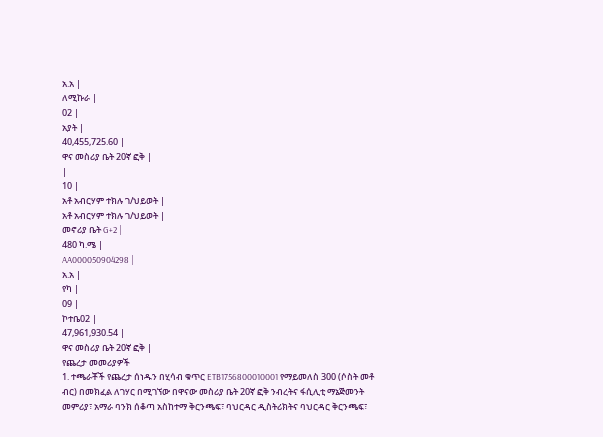አ.አ |
ለሚኩራ |
02 |
አያት |
40,455,725.60 |
ዋና መስሪያ ቤት 20ኛ ፎቅ |
|
10 |
አቶ አብርሃም ተክሉ ገ/ህይወት |
አቶ አብርሃም ተክሉ ገ/ህይወት |
መኖሪያ ቤት G+2 |
480 ካ.ሜ |
AA000050904298 |
አ.አ |
የካ |
09 |
ኮተቤ02 |
47,961,930.54 |
ዋና መስሪያ ቤት 20ኛ ፎቅ |
የጨረታ መመሪያዎች
1. ተጫራቾች የጨረታ ሰነዱን በሂሳብ ቁጥር ETB1756800010001 የማይመለስ 300 (ሶስት መቶ ብር) በመክፈል ለገሃር በሚገኘው በዋናው መስሪያ ቤት 20ኛ ፎቅ ንብረትና ፋሲሊቲ ማኔጅመንት መምሪያ፣ አማራ ባንክ ሰቆጣ አስከተማ ቅርንጫፍ፣ ባህርዳር ዲስትሪክትና ባህርዳር ቅርንጫፍ፣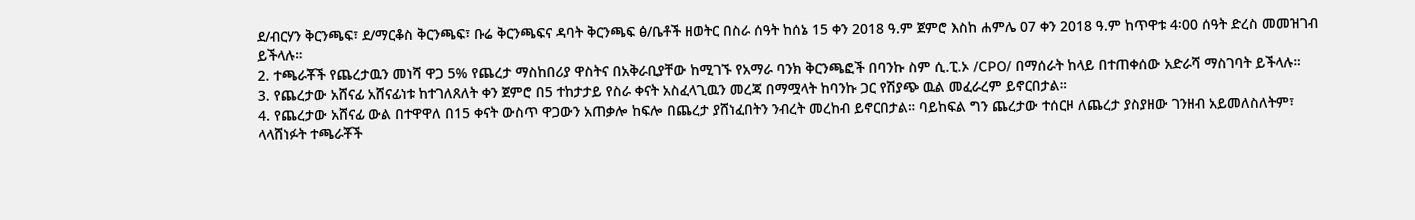ደ/ብርሃን ቅርንጫፍ፣ ደ/ማርቆስ ቅርንጫፍ፣ ቡሬ ቅርንጫፍና ዳባት ቅርንጫፍ ፅ/ቤቶች ዘወትር በስራ ሰዓት ከሰኔ 15 ቀን 2018 ዓ.ም ጀምሮ እስከ ሐምሌ 07 ቀን 2018 ዓ.ም ከጥዋቱ 4፡00 ሰዓት ድረስ መመዝገብ ይችላሉ።
2. ተጫራቾች የጨረታዉን መነሻ ዋጋ 5% የጨረታ ማስከበሪያ ዋስትና በአቅራቢያቸው ከሚገኙ የአማራ ባንክ ቅርንጫፎች በባንኩ ስም ሲ.ፒ.ኦ /CPO/ በማሰራት ከላይ በተጠቀሰው አድራሻ ማስገባት ይችላሉ።
3. የጨረታው አሸናፊ አሸናፊነቱ ከተገለጸለት ቀን ጀምሮ በ5 ተከታታይ የስራ ቀናት አስፈላጊዉን መረጃ በማሟላት ከባንኩ ጋር የሽያጭ ዉል መፈራረም ይኖርበታል።
4. የጨረታው አሸናፊ ውል በተዋዋለ በ15 ቀናት ውስጥ ዋጋውን አጠቃሎ ከፍሎ በጨረታ ያሸነፈበትን ንብረት መረከብ ይኖርበታል። ባይከፍል ግን ጨረታው ተሰርዞ ለጨረታ ያስያዘው ገንዘብ አይመለስለትም፣ ላላሸነፉት ተጫራቾች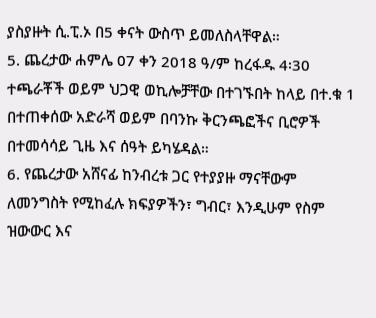ያስያዙት ሲ.ፒ.ኦ በ5 ቀናት ውስጥ ይመለስላቸዋል።
5. ጨረታው ሐምሌ 07 ቀን 2018 ዓ/ም ከረፋዱ 4፡30 ተጫራቾች ወይም ህጋዊ ወኪሎቻቸው በተገኙበት ከላይ በተ.ቁ 1 በተጠቀሰው አድራሻ ወይም በባንኩ ቅርንጫፎችና ቢሮዎች በተመሳሳይ ጊዜ እና ሰዓት ይካሄዳል።
6. የጨረታው አሸናፊ ከንብረቱ ጋር የተያያዙ ማናቸውም ለመንግስት የሚከፈሉ ክፍያዎችን፣ ግብር፣ እንዲሁም የስም ዝውውር እና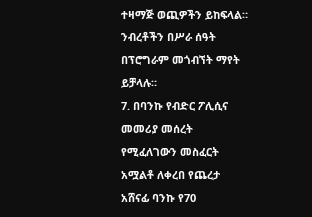ተዛማጅ ወጪዎችን ይከፍላል። ንብረቶችን በሥራ ሰዓት በፕሮግራም መጎብኘት ማየት ይቻላሉ።
7. በባንኩ የብድር ፖሊሲና መመሪያ መሰረት የሚፈለገውን መስፈርት አሟልቶ ለቀረበ የጨረታ አሸናፊ ባንኩ የ70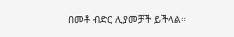በመቶ ብድር ሊያመቻች ይችላል።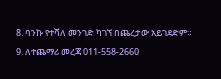8. ባንኩ የተሻለ መንገድ ካገኘ በጨረታው አይገደድም።
9. ለተጨማሪ መረጃ 011-558-2660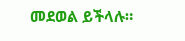መደወል ይችላሉ።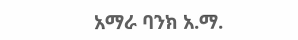አማራ ባንክ አ.ማ.